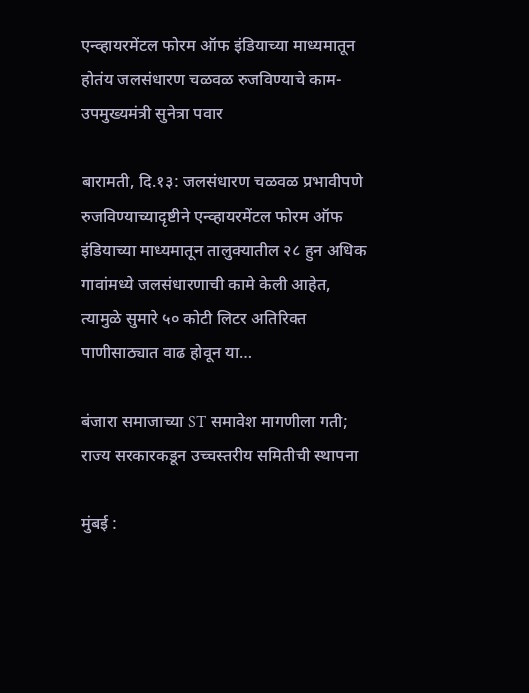एन्व्हायरमेंटल फोरम ऑफ इंडियाच्या माध्यमातून होतंय जलसंधारण चळवळ रुजविण्याचे काम-उपमुख्यमंत्री सुनेत्रा पवार

बारामती, दि.१३: जलसंधारण चळवळ प्रभावीपणे रुजविण्याच्यादृष्टीने एन्व्हायरमेंटल फोरम ऑफ इंडियाच्या माध्यमातून तालुक्यातील २८ हुन अधिक गावांमध्ये जलसंधारणाची कामे केली आहेत, त्यामुळे सुमारे ५० कोटी लिटर अतिरिक्त पाणीसाठ्यात वाढ होवून या…

बंजारा समाजाच्या ST समावेश मागणीला गती; राज्य सरकारकडून उच्चस्तरीय समितीची स्थापना

मुंबई :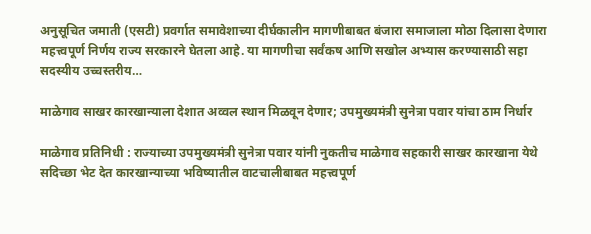अनुसूचित जमाती (एसटी) प्रवर्गात समावेशाच्या दीर्घकालीन मागणीबाबत बंजारा समाजाला मोठा दिलासा देणारा महत्त्वपूर्ण निर्णय राज्य सरकारने घेतला आहे. या मागणीचा सर्वंकष आणि सखोल अभ्यास करण्यासाठी सहा सदस्यीय उच्चस्तरीय…

माळेगाव साखर कारखान्याला देशात अव्वल स्थान मिळवून देणार; उपमुख्यमंत्री सुनेत्रा पवार यांचा ठाम निर्धार

माळेगाव प्रतिनिधी : राज्याच्या उपमुख्यमंत्री सुनेत्रा पवार यांनी नुकतीच माळेगाव सहकारी साखर कारखाना येथे सदिच्छा भेट देत कारखान्याच्या भविष्यातील वाटचालीबाबत महत्त्वपूर्ण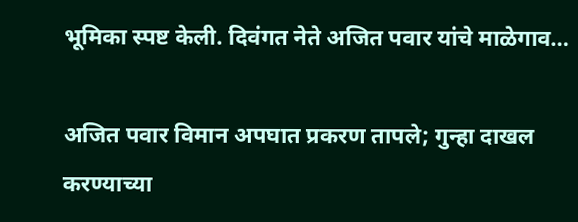भूमिका स्पष्ट केली. दिवंगत नेते अजित पवार यांचे माळेगाव…

अजित पवार विमान अपघात प्रकरण तापले; गुन्हा दाखल करण्याच्या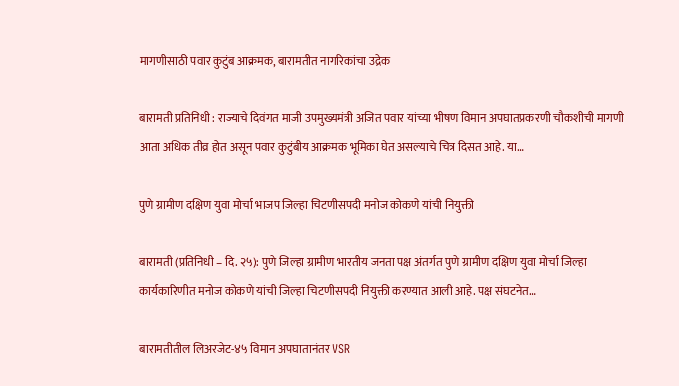मागणीसाठी पवार कुटुंब आक्रमक, बारामतीत नागरिकांचा उद्रेक

बारामती प्रतिनिधी : राज्याचे दिवंगत माजी उपमुख्यमंत्री अजित पवार यांच्या भीषण विमान अपघातप्रकरणी चौकशीची मागणी आता अधिक तीव्र होत असून पवार कुटुंबीय आक्रमक भूमिका घेत असल्याचे चित्र दिसत आहे. या…

पुणे ग्रामीण दक्षिण युवा मोर्चा भाजप जिल्हा चिटणीसपदी मनोज कोकणे यांची नियुक्ती

बारामती (प्रतिनिधी – दि. २५): पुणे जिल्हा ग्रामीण भारतीय जनता पक्ष अंतर्गत पुणे ग्रामीण दक्षिण युवा मोर्चा जिल्हा कार्यकारिणीत मनोज कोकणे यांची जिल्हा चिटणीसपदी नियुक्ती करण्यात आली आहे. पक्ष संघटनेत…

बारामतीतील लिअरजेट-४५ विमान अपघातानंतर VSR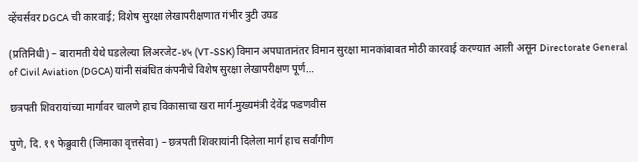व्हेंचर्सवर DGCA ची कारवाई; विशेष सुरक्षा लेखापरीक्षणात गंभीर त्रुटी उघड

(प्रतिनिधी) – बारामती येथे घडलेल्या लिअरजेट-४५ (VT-SSK) विमान अपघातानंतर विमान सुरक्षा मानकांबाबत मोठी कारवाई करण्यात आली असून Directorate General of Civil Aviation (DGCA) यांनी संबंधित कंपनीचे विशेष सुरक्षा लेखापरीक्षण पूर्ण…

छत्रपती शिवरायांच्या मार्गावर चालणे हाच विकासाचा खरा मार्ग-मुख्यमंत्री देवेंद्र फडणवीस

पुणे, दि. १९ फेब्रुवारी (जिमाका वृत्तसेवा) – छत्रपती शिवरायांनी दिलेला मार्ग हाच सर्वांगीण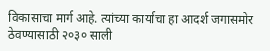विकासाचा मार्ग आहे. त्यांच्या कार्याचा हा आदर्श जगासमोर ठेवण्यासाठी २०३० साली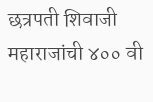छत्रपती शिवाजी महाराजांची ४०० वी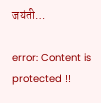जयंती…

error: Content is protected !!